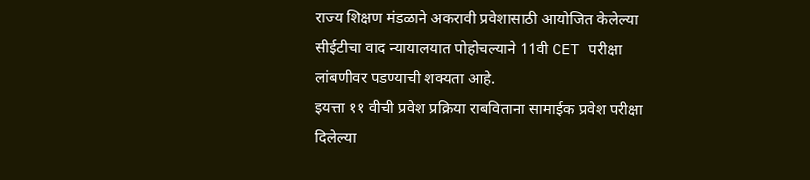राज्य शिक्षण मंडळाने अकरावी प्रवेशासाठी आयोजित केलेल्या सीईटीचा वाद न्यायालयात पोहोचल्याने 11वी CET परीक्षा लांबणीवर पडण्याची शक्यता आहे.
इयत्ता ११ वीची प्रवेश प्रक्रिया राबविताना सामाईक प्रवेश परीक्षा दिलेल्या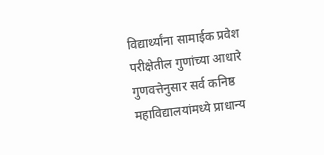विद्यार्थ्यांना सामाईक प्रवेश परीक्षेतील गुणांच्या आधारे गुणवत्तेनुसार सर्व कनिष्ठ महाविद्यालयांमध्ये प्राधान्य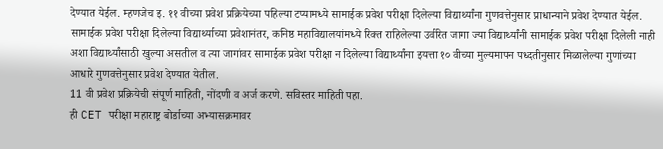देण्यात येईल. म्हणजेच इ. ११ वीच्या प्रवेश प्रक्रियेच्या पहिल्या टप्यामध्ये सामाईक प्रवेश परीक्षा दिलेल्या विद्यार्थ्यांना गुणवत्तेनुसार प्राधान्याने प्रवेश देण्यात येईल. सामाईक प्रवेश परीक्षा दिलेल्या विद्यार्थ्याच्या प्रवेशानंतर, कनिष्ठ महाविद्यालयांमध्ये रिक्त राहिलेल्या उर्वरित जागा ज्या विद्यार्थ्यांनी सामाईक प्रवेश परीक्षा दिलेली नाही अशा विद्यार्थ्यांसाठी खुल्या असतील व त्या जागांवर सामाईक प्रवेश परीक्षा न दिलेल्या विद्यार्थ्यांना इयत्ता १० वीच्या मुल्यमापन पध्दतीनुसार मिळालेल्या गुणांच्या आधारे गुणवत्तेनुसार प्रवेश देण्यात येतील.
11 वी प्रवेश प्रक्रियेची संपूर्ण माहिती, नोंदणी व अर्ज करणे. सविस्तर माहिती पहा.
ही CET परीक्षा महाराष्ट्र बोर्डाच्या अभ्यासक्रमावर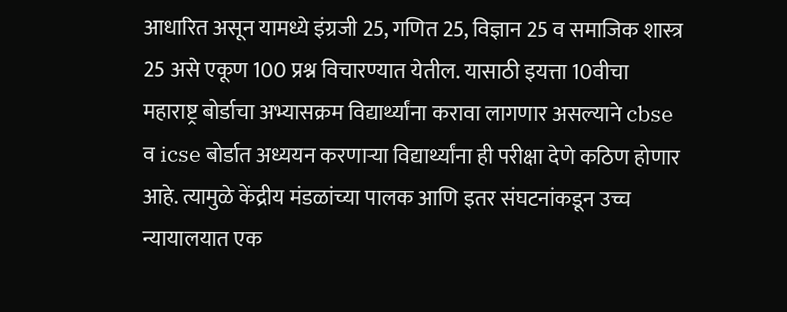आधारित असून यामध्ये इंग्रजी 25, गणित 25, विज्ञान 25 व समाजिक शास्त्र 25 असे एकूण 100 प्रश्न विचारण्यात येतील. यासाठी इयत्ता 10वीचा महाराष्ट्र बोर्डाचा अभ्यासक्रम विद्यार्थ्यांना करावा लागणार असल्याने cbse व icse बोर्डात अध्ययन करणाऱ्या विद्यार्थ्यांना ही परीक्षा देणे कठिण होणार आहे. त्यामुळे केंद्रीय मंडळांच्या पालक आणि इतर संघटनांकडून उच्च न्यायालयात एक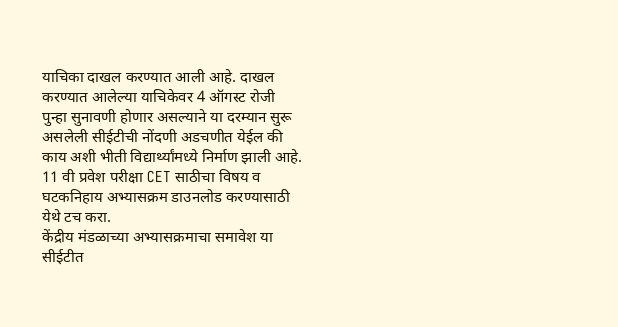याचिका दाखल करण्यात आली आहे. दाखल करण्यात आलेल्या याचिकेवर 4 ऑगस्ट रोजी पुन्हा सुनावणी होणार असल्याने या दरम्यान सुरू असलेली सीईटीची नोंदणी अडचणीत येईल की काय अशी भीती विद्यार्थ्यांमध्ये निर्माण झाली आहे.
11 वी प्रवेश परीक्षा CET साठीचा विषय व घटकनिहाय अभ्यासक्रम डाउनलोड करण्यासाठी येथे टच करा.
केंद्रीय मंडळाच्या अभ्यासक्रमाचा समावेश या सीईटीत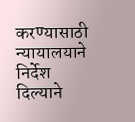करण्यासाठी न्यायालयाने निर्देश दिल्याने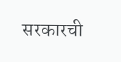सरकारची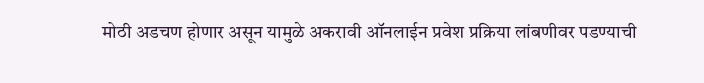मोठी अडचण होणार असून यामुळे अकरावी ऑनलाईन प्रवेश प्रक्रिया लांबणीवर पडण्याची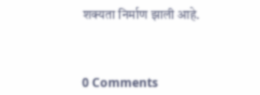शक्यता निर्माण झाली आहे.



0 Comments